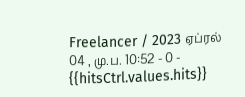Freelancer / 2023 ஏப்ரல் 04 , மு.ப. 10:52 - 0 - {{hitsCtrl.values.hits}}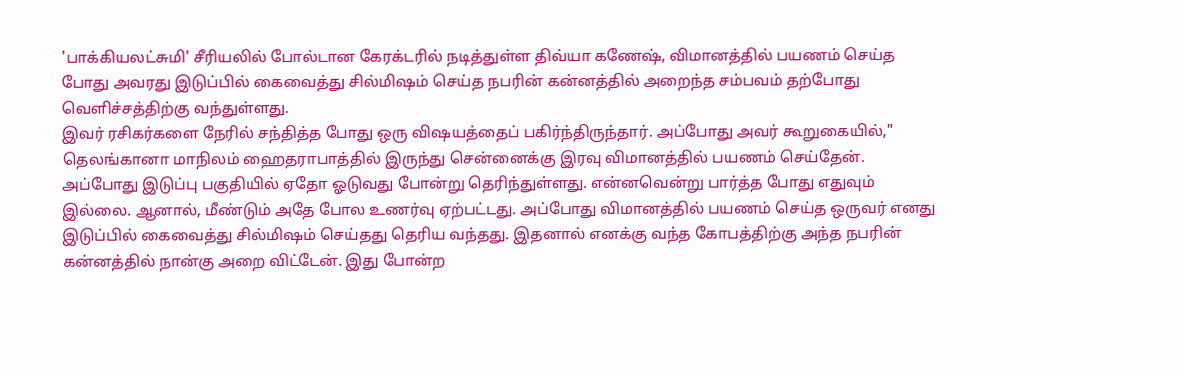'பாக்கியலட்சுமி' சீரியலில் போல்டான கேரக்டரில் நடித்துள்ள திவ்யா கணேஷ், விமானத்தில் பயணம் செய்த போது அவரது இடுப்பில் கைவைத்து சில்மிஷம் செய்த நபரின் கன்னத்தில் அறைந்த சம்பவம் தற்போது வெளிச்சத்திற்கு வந்துள்ளது.
இவர் ரசிகர்களை நேரில் சந்தித்த போது ஒரு விஷயத்தைப் பகிர்ந்திருந்தார். அப்போது அவர் கூறுகையில்," தெலங்கானா மாநிலம் ஹைதராபாத்தில் இருந்து சென்னைக்கு இரவு விமானத்தில் பயணம் செய்தேன். அப்போது இடுப்பு பகுதியில் ஏதோ ஓடுவது போன்று தெரிந்துள்ளது. என்னவென்று பார்த்த போது எதுவும் இல்லை. ஆனால், மீண்டும் அதே போல உணர்வு ஏற்பட்டது. அப்போது விமானத்தில் பயணம் செய்த ஒருவர் எனது இடுப்பில் கைவைத்து சில்மிஷம் செய்தது தெரிய வந்தது. இதனால் எனக்கு வந்த கோபத்திற்கு அந்த நபரின் கன்னத்தில் நான்கு அறை விட்டேன். இது போன்ற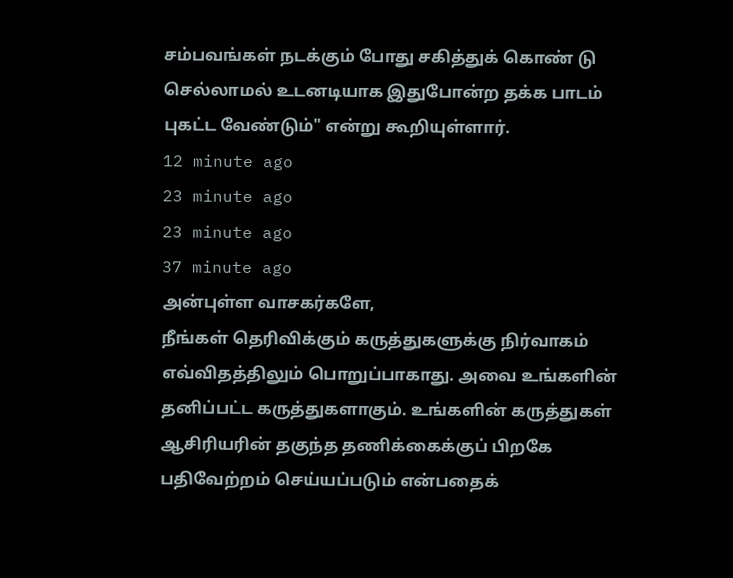சம்பவங்கள் நடக்கும் போது சகித்துக் கொண் டு செல்லாமல் உடனடியாக இதுபோன்ற தக்க பாடம் புகட்ட வேண்டும்" என்று கூறியுள்ளார்.
12 minute ago
23 minute ago
23 minute ago
37 minute ago
அன்புள்ள வாசகர்களே,
நீங்கள் தெரிவிக்கும் கருத்துகளுக்கு நிர்வாகம் எவ்விதத்திலும் பொறுப்பாகாது. அவை உங்களின் தனிப்பட்ட கருத்துகளாகும். உங்களின் கருத்துகள் ஆசிரியரின் தகுந்த தணிக்கைக்குப் பிறகே பதிவேற்றம் செய்யப்படும் என்பதைக்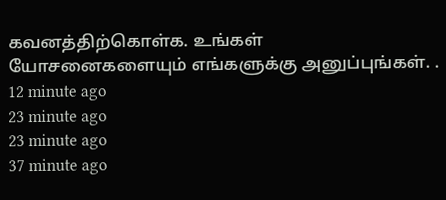கவனத்திற்கொள்க. உங்கள் யோசனைகளையும் எங்களுக்கு அனுப்புங்கள். .
12 minute ago
23 minute ago
23 minute ago
37 minute ago